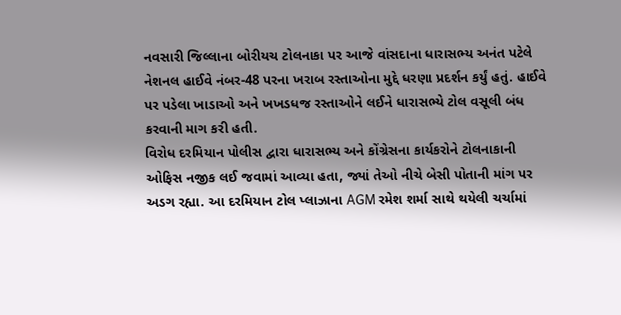નવસારી જિલ્લાના બોરીયચ ટોલનાકા પર આજે વાંસદાના ધારાસભ્ય અનંત પટેલે નેશનલ હાઈવે નંબર-48 પરના ખરાબ રસ્તાઓના મુદ્દે ધરણા પ્રદર્શન કર્યું હતું. હાઈવે પર પડેલા ખાડાઓ અને ખખડધજ રસ્તાઓને લઈને ધારાસભ્યે ટોલ વસૂલી બંધ કરવાની માગ કરી હતી.
વિરોધ દરમિયાન પોલીસ દ્વારા ધારાસભ્ય અને કોંગ્રેસના કાર્યકરોને ટોલનાકાની ઓફિસ નજીક લઈ જવામાં આવ્યા હતા, જ્યાં તેઓ નીચે બેસી પોતાની માંગ પર અડગ રહ્યા. આ દરમિયાન ટોલ પ્લાઝાના AGM રમેશ શર્મા સાથે થયેલી ચર્ચામાં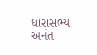ધારાસભ્ય અનંત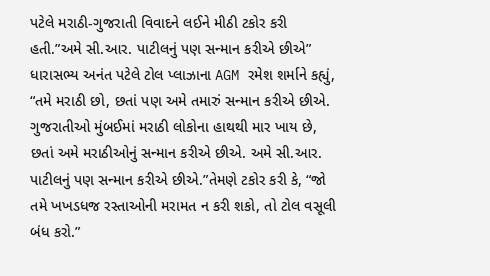પટેલે મરાઠી-ગુજરાતી વિવાદને લઈને મીઠી ટકોર કરી હતી.”અમે સી.આર. પાટીલનું પણ સન્માન કરીએ છીએ”
ધારાસભ્ય અનંત પટેલે ટોલ પ્લાઝાના AGM રમેશ શર્માને કહ્યું, “તમે મરાઠી છો, છતાં પણ અમે તમારું સન્માન કરીએ છીએ. ગુજરાતીઓ મુંબઈમાં મરાઠી લોકોના હાથથી માર ખાય છે, છતાં અમે મરાઠીઓનું સન્માન કરીએ છીએ. અમે સી.આર. પાટીલનું પણ સન્માન કરીએ છીએ.”તેમણે ટકોર કરી કે, “જો તમે ખખડધજ રસ્તાઓની મરામત ન કરી શકો, તો ટોલ વસૂલી બંધ કરો.”